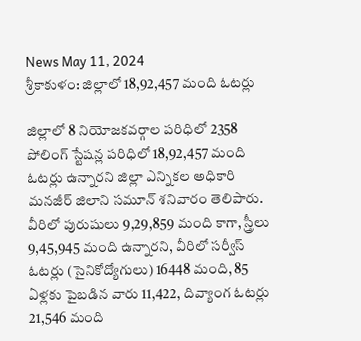News May 11, 2024
శ్రీకాకుళం: జిల్లాలో 18,92,457 మంది ఓటర్లు

జిల్లాలో 8 నియోజకవర్గాల పరిధిలో 2358 పోలింగ్ స్టేషన్ల పరిధిలో 18,92,457 మంది ఓటర్లు ఉన్నారని జిల్లా ఎన్నికల అధికారి మనజీర్ జిలాని సమూన్ శనివారం తెలిపారు. వీరిలో పురుషులు 9,29,859 మంది కాగా, స్త్రీలు 9,45,945 మంది ఉన్నారని, వీరిలో సర్వీస్ ఓటర్లు (సైనికోద్యోగులు) 16448 మంది, 85 ఏళ్లకు పైబడిన వారు 11,422, దివ్యాంగ ఓటర్లు 21,546 మంది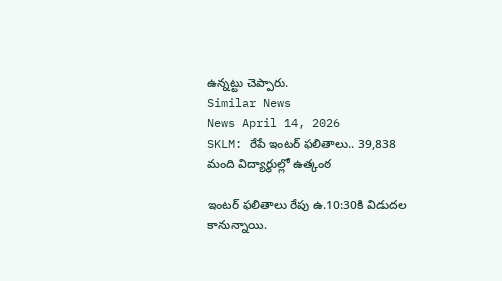ఉన్నట్టు చెప్పారు.
Similar News
News April 14, 2026
SKLM: రేపే ఇంటర్ ఫలితాలు.. 39,838 మంది విద్యార్థుల్లో ఉత్కంఠ

ఇంటర్ ఫలితాలు రేపు ఉ.10:30కి విడుదల కానున్నాయి.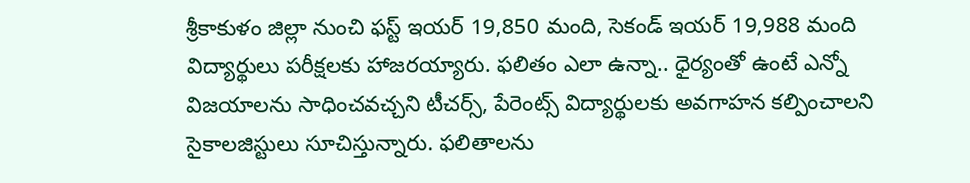శ్రీకాకుళం జిల్లా నుంచి ఫస్ట్ ఇయర్ 19,850 మంది, సెకండ్ ఇయర్ 19,988 మంది విద్యార్థులు పరీక్షలకు హాజరయ్యారు. ఫలితం ఎలా ఉన్నా.. ధైర్యంతో ఉంటే ఎన్నో విజయాలను సాధించవచ్చని టీచర్స్, పేరెంట్స్ విద్యార్థులకు అవగాహన కల్పించాలని సైకాలజిస్టులు సూచిస్తున్నారు. ఫలితాలను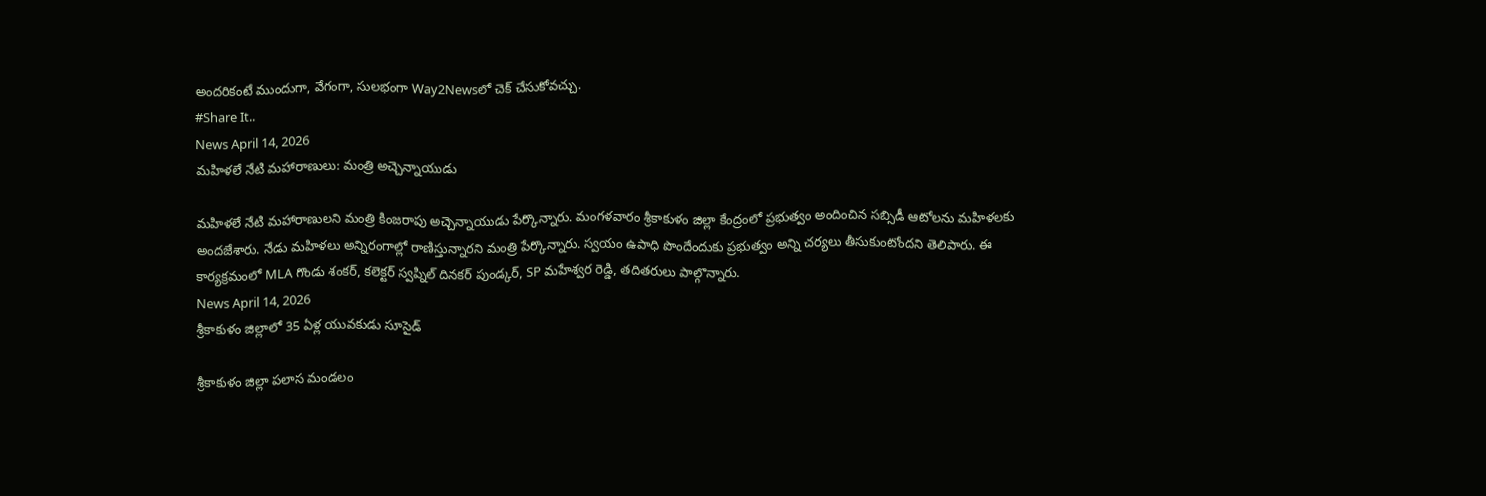అందరికంటే ముందుగా, వేగంగా, సులభంగా Way2Newsలో చెక్ చేసుకోవచ్చు.
#Share It..
News April 14, 2026
మహిళలే నేటి మహారాణులు: మంత్రి అచ్చెన్నాయుడు

మహిళలే నేటి మహారాణులని మంత్రి కింజరాపు అచ్చెన్నాయుడు పేర్కొన్నారు. మంగళవారం శ్రీకాకుళం జిల్లా కేంద్రంలో ప్రభుత్వం అందించిన సబ్సిడీ ఆటోలను మహిళలకు అందజేశారు. నేడు మహిళలు అన్నిరంగాల్లో రాణిస్తున్నారని మంత్రి పేర్కొన్నారు. స్వయం ఉపాధి పొందేందుకు ప్రభుత్వం అన్ని చర్యలు తీసుకుంటోందని తెలిపారు. ఈ కార్యక్రమంలో MLA గొండు శంకర్, కలెక్టర్ స్వప్నిల్ దినకర్ పుండ్కర్, SP మహేశ్వర రెడ్డి, తదితరులు పాల్గొన్నారు.
News April 14, 2026
శ్రీకాకుళం జిల్లాలో 35 ఏళ్ల యువకుడు సూసైడ్

శ్రీకాకుళం జిల్లా పలాస మండలం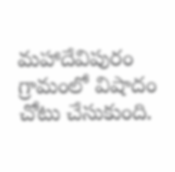మహాదేవిపురం గ్రామంలో విషాదం చోటు చేసుకుంది.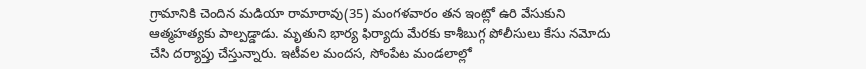గ్రామానికి చెందిన మడియా రామారావు(35) మంగళవారం తన ఇంట్లో ఉరి వేసుకుని ఆత్మహత్యకు పాల్పడ్డాడు. మృతుని భార్య ఫిర్యాదు మేరకు కాశీబుగ్గ పోలీసులు కేసు నమోదు చేసి దర్యాప్తు చేస్తున్నారు. ఇటీవల మందస, సోంపేట మండలాల్లో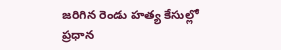జరిగిన రెండు హత్య కేసుల్లో ప్రధాన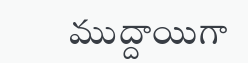ముద్దాయిగా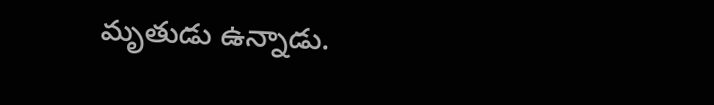మృతుడు ఉన్నాడు.